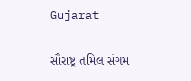Gujarat

સૌરાષ્ટ્ર તમિલ સંગમ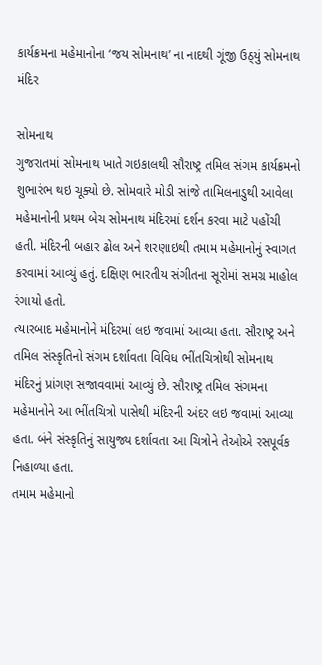કાર્યક્રમના મહેમાનોના ‘જય સોમનાથ’ ના નાદથી ગૂંજી ઉઠ્‌યું સોમનાથ મંદિર

સોમનાથ
ગુજરાતમાં સોમનાથ ખાતે ગઇકાલથી સૌરાષ્ટ્ર તમિલ સંગમ કાર્યક્રમનો શુભારંભ થઇ ચૂક્યો છે. સોમવારે મોડી સાંજે તામિલનાડુથી આવેલા મહેમાનોની પ્રથમ બેચ સોમનાથ મંદિરમાં દર્શન કરવા માટે પહોંચી હતી. મંદિરની બહાર ઢોલ અને શરણાઇથી તમામ મહેમાનોનું સ્વાગત કરવામાં આવ્યું હતું. દક્ષિણ ભારતીય સંગીતના સૂરોમાં સમગ્ર માહોલ રંગાયો હતો.
ત્યારબાદ મહેમાનોને મંદિરમાં લઇ જવામાં આવ્યા હતા. સૌરાષ્ટ્ર અને તમિલ સંસ્કૃતિનો સંગમ દર્શાવતા વિવિધ ભીંતચિત્રોથી સોમનાથ મંદિરનું પ્રાંગણ સજાવવામાં આવ્યું છે. સૌરાષ્ટ્ર તમિલ સંગમના મહેમાનોને આ ભીંતચિત્રો પાસેથી મંદિરની અંદર લઇ જવામાં આવ્યા હતા. બંને સંસ્કૃતિનું સાયુજ્ય દર્શાવતા આ ચિત્રોને તેઓએ રસપૂર્વક નિહાળ્યા હતા.
તમામ મહેમાનો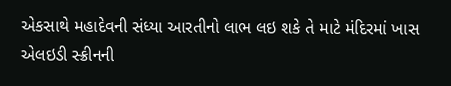એકસાથે મહાદેવની સંધ્યા આરતીનો લાભ લઇ શકે તે માટે મંદિરમાં ખાસ એલઇડી સ્ક્રીનની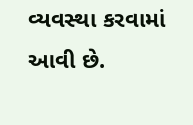વ્યવસ્થા કરવામાં આવી છે.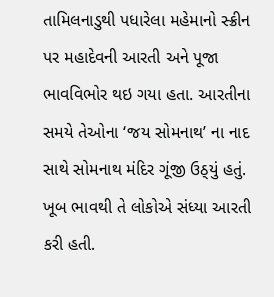તામિલનાડુથી પધારેલા મહેમાનો સ્ક્રીન પર મહાદેવની આરતી અને પૂજા ભાવવિભોર થઇ ગયા હતા. આરતીના સમયે તેઓના ‘જય સોમનાથ’ ના નાદ સાથે સોમનાથ મંદિર ગૂંજી ઉઠ્‌યું હતું. ખૂબ ભાવથી તે લોકોએ સંધ્યા આરતી કરી હતી.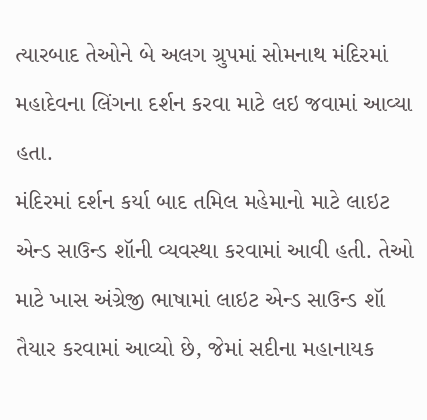ત્યારબાદ તેઓને બે અલગ ગ્રુપમાં સોમનાથ મંદિરમાં મહાદેવના લિંગના દર્શન કરવા માટે લઇ જવામાં આવ્યા હતા.
મંદિરમાં દર્શન કર્યા બાદ તમિલ મહેમાનો માટે લાઇટ એન્ડ સાઉન્ડ શૉની વ્યવસ્થા કરવામાં આવી હતી. તેઓ માટે ખાસ અંગ્રેજી ભાષામાં લાઇટ એન્ડ સાઉન્ડ શૉ તૈયાર કરવામાં આવ્યો છે, જેમાં સદીના મહાનાયક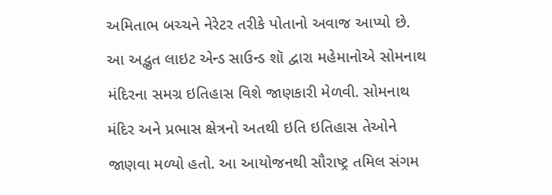અમિતાભ બચ્ચને નેરેટર તરીકે પોતાનો અવાજ આપ્યો છે. આ અદ્ભુત લાઇટ એન્ડ સાઉન્ડ શૉ દ્વારા મહેમાનોએ સોમનાથ મંદિરના સમગ્ર ઇતિહાસ વિશે જાણકારી મેળવી. સોમનાથ મંદિર અને પ્રભાસ ક્ષેત્રનો અતથી ઇતિ ઇતિહાસ તેઓને જાણવા મળ્યો હતો. આ આયોજનથી સૌરાષ્ટ્ર તમિલ સંગમ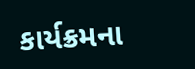કાર્યક્રમના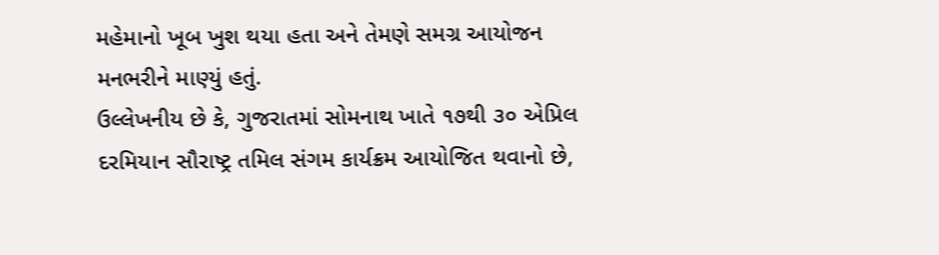મહેમાનો ખૂબ ખુશ થયા હતા અને તેમણે સમગ્ર આયોજન મનભરીને માણ્યું હતું.
ઉલ્લેખનીય છે કે, ગુજરાતમાં સોમનાથ ખાતે ૧૭થી ૩૦ એપ્રિલ દરમિયાન સૌરાષ્ટ્ર તમિલ સંગમ કાર્યક્રમ આયોજિત થવાનો છે,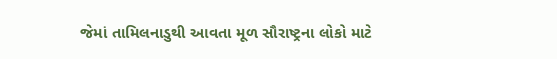જેમાં તામિલનાડુથી આવતા મૂળ સૌરાષ્ટ્રના લોકો માટે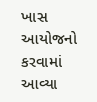ખાસ આયોજનો કરવામાં આવ્યા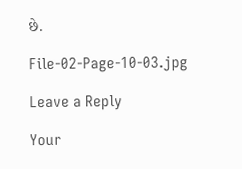છે.

File-02-Page-10-03.jpg

Leave a Reply

Your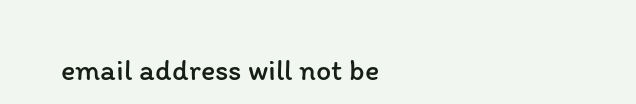email address will not be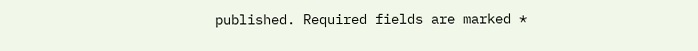published. Required fields are marked *